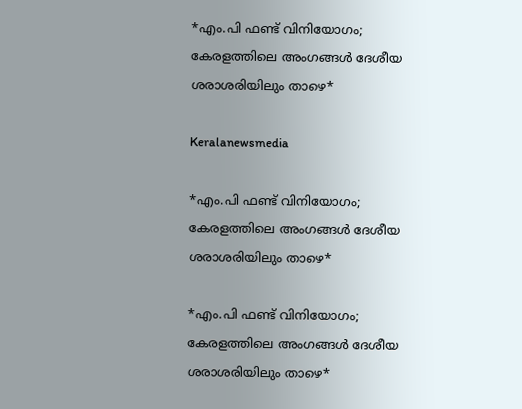*എം.പി ഫണ്ട് വിനിയോഗം; കേരളത്തിലെ അംഗങ്ങൾ ദേശീയ ശരാശരിയിലും താഴെ*

Keralanewsmedia

*എം.പി ഫണ്ട് വിനിയോഗം; കേരളത്തിലെ അംഗങ്ങൾ ദേശീയ ശരാശരിയിലും താഴെ*

*എം.പി ഫണ്ട് വിനിയോഗം; കേരളത്തിലെ അംഗങ്ങൾ ദേശീയ ശരാശരിയിലും താഴെ*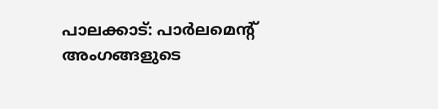പാലക്കാട്: പാർലമെൻ്റ് അംഗങ്ങളുടെ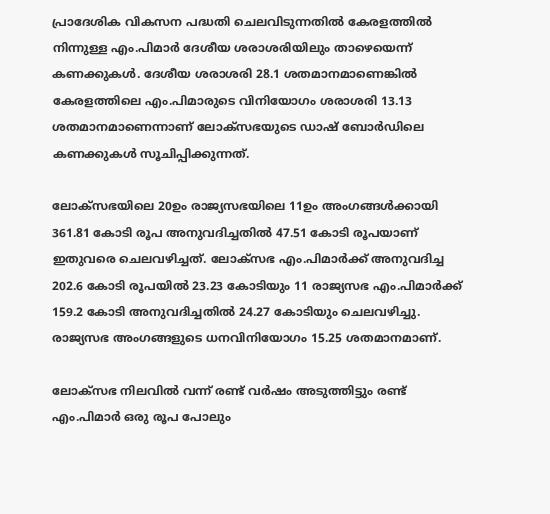പ്രാദേശിക വികസന പദ്ധതി ചെലവിടുന്നതിൽ കേരളത്തിൽ നിന്നുള്ള എം.പിമാർ ദേശീയ ശരാശരിയിലും താഴെയെന്ന് കണക്കുകൾ. ദേശീയ ശരാശരി 28.1 ശതമാനമാണെങ്കിൽ കേരളത്തിലെ എം.പിമാരുടെ വിനിയോഗം ശരാശരി 13.13 ശതമാനമാണെന്നാണ് ലോക്സഭയുടെ ഡാഷ് ബോർഡിലെ കണക്കുകൾ സൂചിപ്പിക്കുന്നത്.

ലോക്സഭയിലെ 20ഉം രാജ്യസഭയിലെ 11ഉം അംഗങ്ങൾക്കായി 361.81 കോടി രൂപ അനുവദിച്ചതിൽ 47.51 കോടി രൂപയാണ് ഇതുവരെ ചെലവഴിച്ചത്. ലോക്സഭ എം.പിമാർക്ക് അനുവദിച്ച 202.6 കോടി രൂപയിൽ 23.23 കോടിയും 11 രാജ്യസഭ എം.പിമാർക്ക് 159.2 കോടി അനുവദിച്ചതിൽ 24.27 കോടിയും ചെലവഴിച്ചു. രാജ്യസഭ അംഗങ്ങളുടെ ധനവിനിയോഗം 15.25 ശതമാനമാണ്.

ലോക്സഭ നിലവിൽ വന്ന് രണ്ട് വർഷം അടുത്തിട്ടും രണ്ട് എം.പിമാർ ഒരു രൂപ പോലും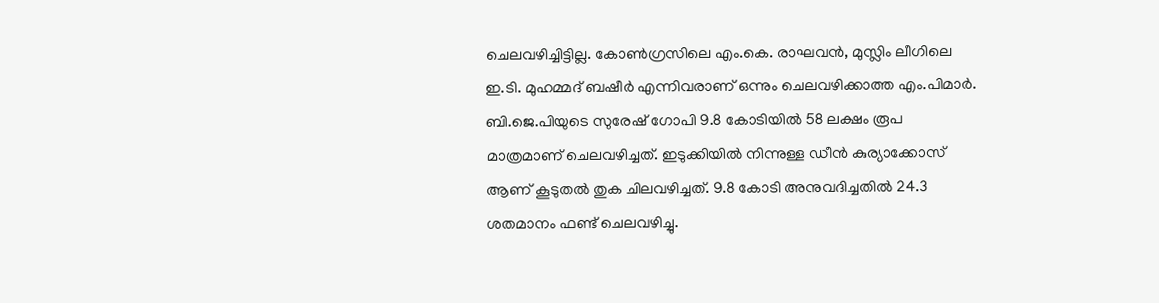ചെലവഴിച്ചിട്ടില്ല. കോൺഗ്രസിലെ എം.കെ. രാഘവൻ, മുസ്ലിം ലീഗിലെ ഇ.ടി. മുഹമ്മദ് ബഷീർ എന്നിവരാണ് ഒന്നും ചെലവഴിക്കാത്ത എം.പിമാർ. ബി.ജെ.പിയുടെ സുരേഷ് ഗോപി 9.8 കോടിയിൽ 58 ലക്ഷം രൂപ മാത്രമാണ് ചെലവഴിച്ചത്. ഇടുക്കിയിൽ നിന്നുള്ള ഡീൻ കുര്യാക്കോസ് ആണ് കൂടുതൽ തുക ചിലവഴിച്ചത്. 9.8 കോടി അനുവദിച്ചതിൽ 24.3 ശതമാനം ഫണ്ട് ചെലവഴിച്ചു.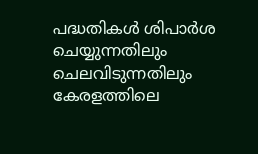പദ്ധതികൾ ശിപാർശ ചെയ്യുന്നതിലും ചെലവിടുന്നതിലും കേരളത്തിലെ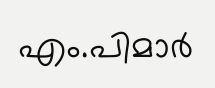എം.പിമാർ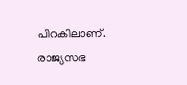പിറകിലാണ്. രാജ്യസഭ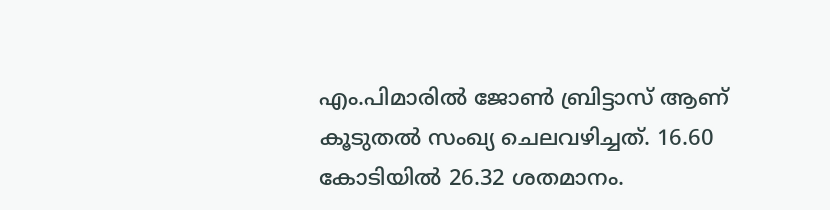എം.പിമാരിൽ ജോൺ ബ്രിട്ടാസ് ആണ് കൂടുതൽ സംഖ്യ ചെലവഴിച്ചത്. 16.60 കോടിയിൽ 26.32 ശതമാനം.